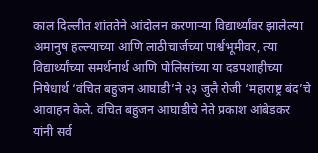काल दिल्लीत शांततेने आंदोलन करणाऱ्या विद्यार्थ्यांवर झालेल्या अमानुष हल्ल्याच्या आणि लाठीचार्जच्या पार्श्वभूमीवर, त्या विद्यार्थ्यांच्या समर्थनार्थ आणि पोलिसांच्या या दडपशाहीच्या निषेधार्थ ‘वंचित बहुजन आघाडी’ने २३ जुलै रोजी ‘महाराष्ट्र बंद’चे आवाहन केले. वंचित बहुजन आघाडीचे नेते प्रकाश आंबेडकर यांनी सर्व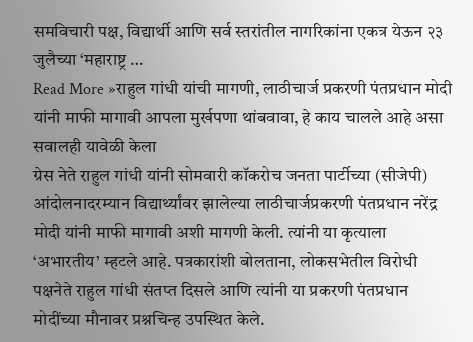समविचारी पक्ष, विद्यार्थी आणि सर्व स्तरांतील नागरिकांना एकत्र येऊन २३ जुलैच्या ‘महाराष्ट्र …
Read More »राहुल गांधी यांची मागणी, लाठीचार्ज प्रकरणी पंतप्रधान मोदी यांनी माफी मागावी आपला मुर्खपणा थांबवावा, हे काय चालले आहे असा सवालही यावेळी केला
ग्रेस नेते राहुल गांधी यांनी सोमवारी कॉकरोच जनता पार्टीच्या (सीजेपी) आंदोलनादरम्यान विद्यार्थ्यांवर झालेल्या लाठीचार्जप्रकरणी पंतप्रधान नरेंद्र मोदी यांनी माफी मागावी अशी मागणी केली. त्यांनी या कृत्याला ‘अभारतीय’ म्हटले आहे. पत्रकारांशी बोलताना, लोकसभेतील विरोधी पक्षनेते राहुल गांधी संतप्त दिसले आणि त्यांनी या प्रकरणी पंतप्रधान मोदींच्या मौनावर प्रश्नचिन्ह उपस्थित केले.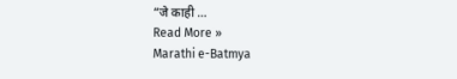“जे काही …
Read More »
Marathi e-Batmya